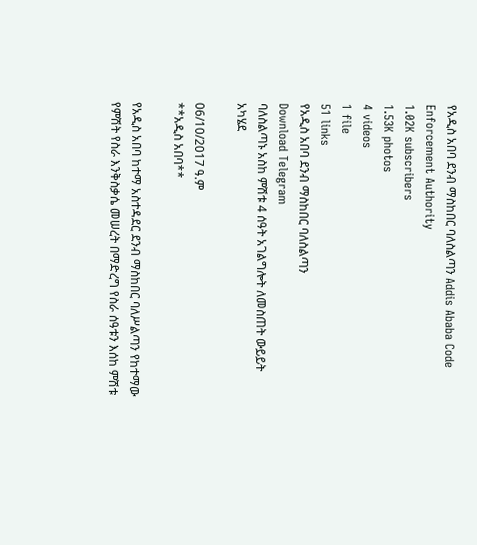የአዲስ አበባ ደንብ ማስከበር ባለስልጣን Addis Ababa Code Enforcement Authority
1.02K subscribers
1.53K photos
4 videos
1 file
51 links
የአዲስ አበባ ደንብ ማስከበር ባለስልጣን
Download Telegram
ባለስልጣኑ አስከ ምሽቱ 4 ሰዓት አገልግሎት ለመስጠት ውይይት አካሄደ

06/10/2017 ዓ.ም
**አዲስ አበባ**

የአዲስ አበባ ከተማ አስተዳደር ደንብ ማስከበር ባለሥልጣን የከተማው የምሽት የስራ እንቅስቃሴ መሠረት በማድረግ የስራ ሰዓቱን እሰከ ምሽቱ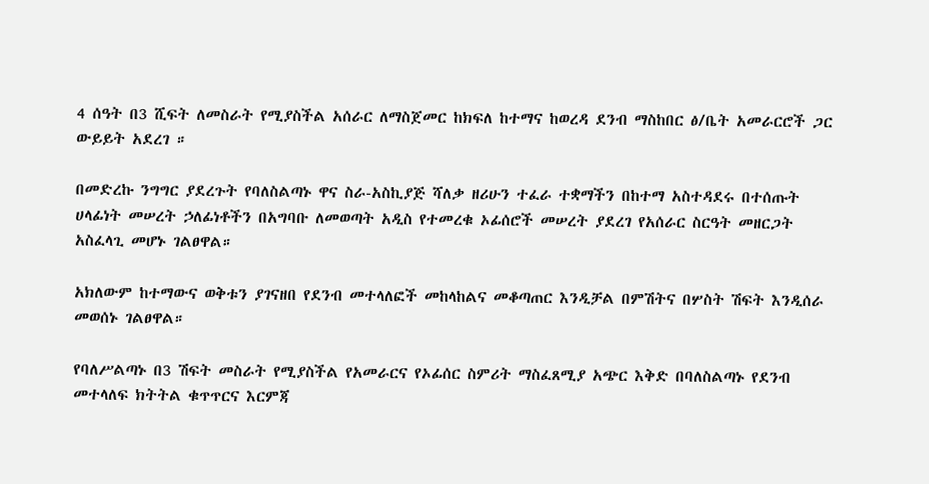4 ሰዓት በ3 ሺፍት ለመስራት የሚያስችል አሰራር ለማስጀመር ከክፍለ ከተማና ከወረዳ ደንብ ማስከበር ፅ/ቤት አመራርሮች ጋር ውይይት አደረገ ።

በመድረኩ ንግግር ያደረጉት የባለስልጣኑ ዋና ስራ-አስኪያጅ ሻለቃ ዘሪሁን ተፈራ ተቋማችን በከተማ አስተዳደሩ በተሰጡት ሀላፊነት መሠረት ኃለፊነቶችን በአግባቡ ለመወጣት አዲስ የተመረቁ ኦፊሰሮች መሠረት ያደረገ የአሰራር ስርዓት መዘርጋት አስፈላጊ መሆኑ ገልፀዋል።

አክለውም ከተማውና ወቅቱን ያገናዘበ የደንብ መተላለፎች መከላከልና መቆጣጠር እንዲቻል በምሽትና በሦስት ሽፍት እንዲሰራ መወሰኑ ገልፀዋል።

የባለሥልጣኑ በ3 ሽፍት መስራት የሚያስችል የአመራርና የኦፊሰር ስምሪት ማስፈጸሚያ አጭር እቅድ በባለስልጣኑ የደንብ መተላለፍ ክትትል ቁጥጥርና እርምጃ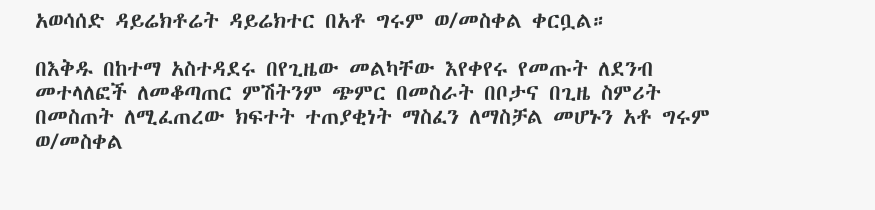አወሳሰድ ዳይሬክቶሬት ዳይሬክተር በአቶ ግሩም ወ/መስቀል ቀርቧል።

በእቅዱ በከተማ አስተዳደሩ በየጊዜው መልካቸው እየቀየሩ የመጡት ለደንብ መተላለፎች ለመቆጣጠር ምሽትንም ጭምር በመስራት በቦታና በጊዜ ስምሪት በመስጠት ለሚፈጠረው ክፍተት ተጠያቂነት ማስፈን ለማስቻል መሆኑን አቶ ግሩም ወ/መስቀል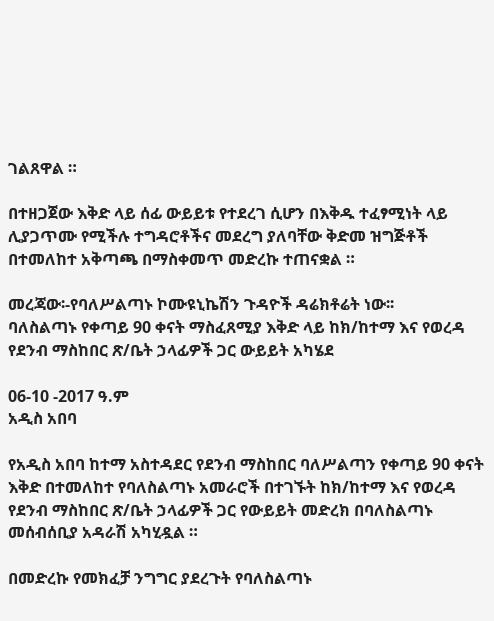ገልጸዋል ።

በተዘጋጀው እቅድ ላይ ሰፊ ውይይቱ የተደረገ ሲሆን በእቅዱ ተፈፃሚነት ላይ ሊያጋጥሙ የሚችሉ ተግዳሮቶችና መደረግ ያለባቸው ቅድመ ዝግጅቶች በተመለከተ አቅጣጫ በማስቀመጥ መድረኩ ተጠናቋል ።

መረጃው፡-የባለሥልጣኑ ኮሙዩኒኬሽን ጉዳዮች ዳሬክቶሬት ነው፡፡
ባለስልጣኑ የቀጣይ 90 ቀናት ማስፈጸሚያ እቅድ ላይ ከክ/ከተማ እና የወረዳ የደንብ ማስከበር ጽ/ቤት ኃላፊዎች ጋር ውይይት አካሄደ

06-10 -2017 ዓ.ም
አዲስ አበባ

የአዲስ አበባ ከተማ አስተዳደር የደንብ ማስከበር ባለሥልጣን የቀጣይ 90 ቀናት እቅድ በተመለከተ የባለስልጣኑ አመራሮች በተገኙት ከክ/ከተማ እና የወረዳ የደንብ ማስከበር ጽ/ቤት ኃላፊዎች ጋር የውይይት መድረክ በባለስልጣኑ መሰብሰቢያ አዳራሽ አካሂዷል ።

በመድረኩ የመክፈቻ ንግግር ያደረጉት የባለስልጣኑ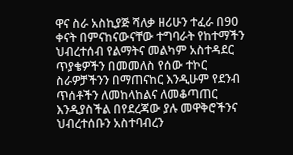ዋና ስራ አስኪያጅ ሻለቃ ዘሪሁን ተፈራ በ90 ቀናት በምናከናውናቸው ተግባራት የከተማችን ህብረተሰብ የልማትና መልካም አስተዳደር ጥያቄዎችን በመመለስ የሰው ተኮር ስራዎቻችንን በማጠናከር እንዲሁም የደንብ ጥሰቶችን ለመከላከልና ለመቆጣጠር እንዲያስችል በየደረጃው ያሉ መዋቅሮችንና ህብረተሰቡን አስተባብረን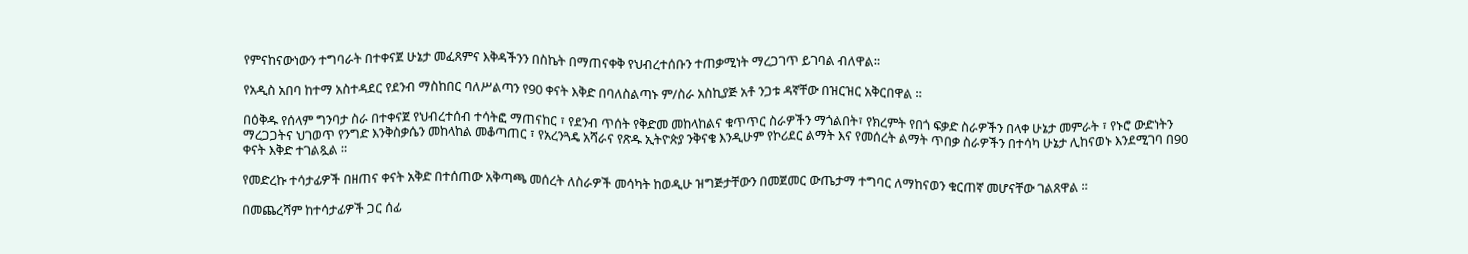የምናከናውነውን ተግባራት በተቀናጀ ሁኔታ መፈጸምና እቅዳችንን በስኬት በማጠናቀቅ የህብረተሰቡን ተጠቃሚነት ማረጋገጥ ይገባል ብለዋል።

የአዲስ አበባ ከተማ አስተዳደር የደንብ ማስከበር ባለሥልጣን የ90 ቀናት እቅድ በባለስልጣኑ ም/ስራ አስኪያጅ አቶ ንጋቱ ዳኛቸው በዝርዝር አቅርበዋል ።

በዕቅዱ የሰላም ግንባታ ስራ በተቀናጀ የህብረተሰብ ተሳትፎ ማጠናከር ፣ የደንብ ጥሰት የቅድመ መከላከልና ቁጥጥር ስራዎችን ማጎልበት፣ የክረምት የበጎ ፍቃድ ስራዎችን በላቀ ሁኔታ መምራት ፣ የኑሮ ውድነትን ማረጋጋትና ህገወጥ የንግድ እንቅስቃሴን መከላከል መቆጣጠር ፣ የአረንጓዴ አሻራና የጽዱ ኢትዮጵያ ንቅናቄ እንዲሁም የኮሪደር ልማት እና የመሰረት ልማት ጥበቃ ስራዎችን በተሳካ ሁኔታ ሊከናወኑ እንደሚገባ በ90 ቀናት እቅድ ተገልጿል ።

የመድረኩ ተሳታፊዎች በዘጠና ቀናት አቅድ በተሰጠው አቅጣጫ መሰረት ለስራዎች መሳካት ከወዲሁ ዝግጅታቸውን በመጀመር ውጤታማ ተግባር ለማከናወን ቁርጠኛ መሆናቸው ገልጸዋል ።

በመጨረሻም ከተሳታፊዎች ጋር ሰፊ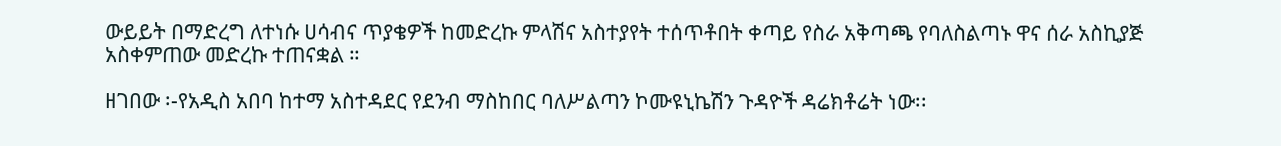ውይይት በማድረግ ለተነሱ ሀሳብና ጥያቄዎች ከመድረኩ ምላሽና አስተያየት ተሰጥቶበት ቀጣይ የስራ አቅጣጫ የባለስልጣኑ ዋና ሰራ አስኪያጅ አስቀምጠው መድረኩ ተጠናቋል ።

ዘገበው ፡-የአዲስ አበባ ከተማ አስተዳደር የደንብ ማስከበር ባለሥልጣን ኮሙዩኒኬሽን ጉዳዮች ዳሬክቶሬት ነው፡፡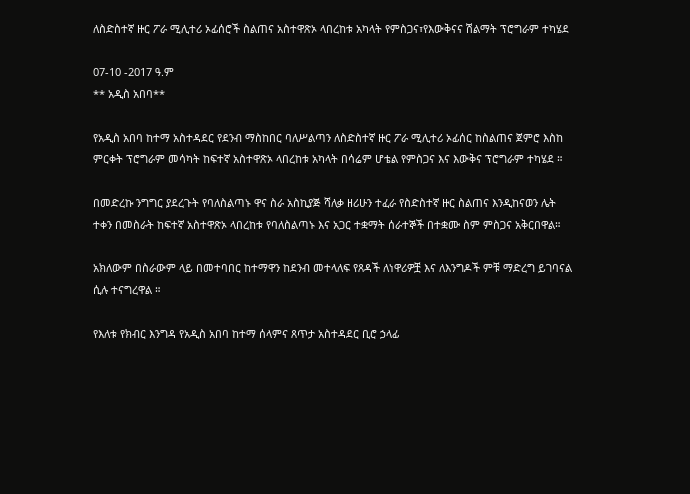ለስድስተኛ ዙር ፖራ ሚሊተሪ ኦፊሰሮች ስልጠና አስተዋጽኦ ላበረከቱ አካላት የምስጋና፣የእውቅናና ሽልማት ፕሮግራም ተካሄደ

07-10 -2017 ዓ.ም
** አዲስ አበባ**

የአዲስ አበባ ከተማ አስተዳደር የደንብ ማስከበር ባለሥልጣን ለስድስተኛ ዙር ፖራ ሚሊተሪ ኦፊሰር ከስልጠና ጀምሮ እስከ ምርቀት ፕሮግራም መሳካት ከፍተኛ አስተዋጽኦ ላበረከቱ አካላት በሳሬም ሆቴል የምስጋና እና እውቅና ፕሮግራም ተካሄደ ።

በመድረኩ ንግግር ያደረጉት የባለስልጣኑ ዋና ስራ አስኪያጅ ሻለቃ ዘሪሁን ተፈራ የስድስተኛ ዙር ስልጠና እንዲከናወን ሌት ተቀን በመስራት ከፍተኛ አስተዋጽኦ ላበረከቱ የባለስልጣኑ እና አጋር ተቋማት ሰራተኞች በተቋሙ ስም ምስጋና አቅርበዋል።

አክለውም በስራውም ላይ በመተባበር ከተማዋን ከደንብ መተላለፍ የጸዳች ለነዋሪዎቿ እና ለእንግዶች ምቹ ማድረግ ይገባናል ሲሉ ተናግረዋል ።

የእለቱ የክብር እንግዳ የአዲስ አበባ ከተማ ሰላምና ጸጥታ አስተዳደር ቢሮ ኃላፊ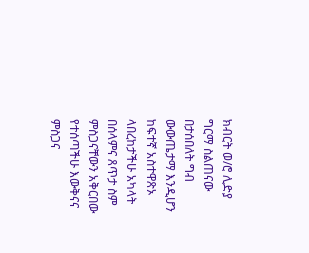ክብርት ወ/ሮ ሊድያ ግርማ ስልጠናው በታሰበለት ግብ ውውጤታማ እንዲሆን ከፍተኛ አስተዋጽኦ ላበረከታችሁ አካላት በሰላምና ጸጥታ ስም ምስጋናቸውን አቅርበው የተሰጣችሁ እውቅናና ምስጋና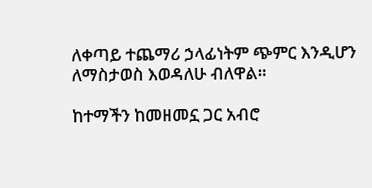ለቀጣይ ተጨማሪ ኃላፊነትም ጭምር እንዲሆን ለማስታወስ እወዳለሁ ብለዋል።

ከተማችን ከመዘመኗ ጋር አብሮ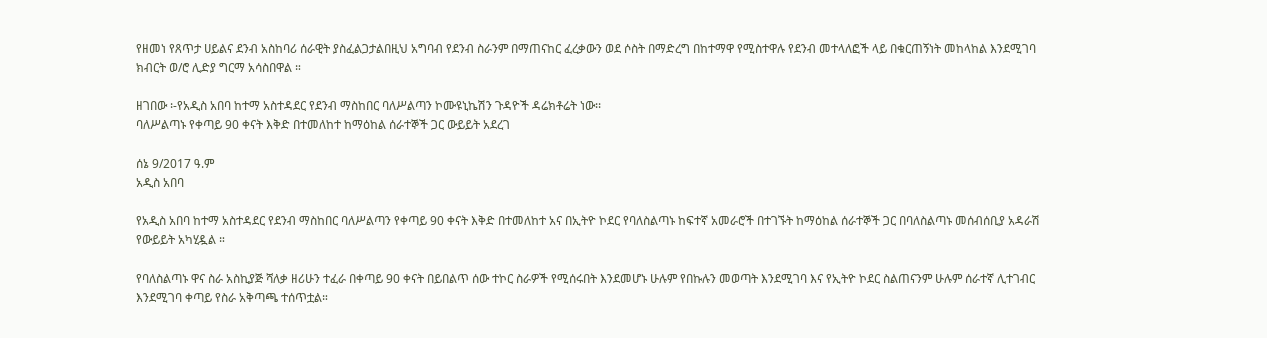የዘመነ የጸጥታ ሀይልና ደንብ አስከባሪ ሰራዊት ያስፈልጋታልበዚህ አግባብ የደንብ ስራንም በማጠናከር ፈረቃውን ወደ ሶስት በማድረግ በከተማዋ የሚስተዋሉ የደንብ መተላለፎች ላይ በቁርጠኝነት መከላከል እንደሚገባ ክብርት ወ/ሮ ሊድያ ግርማ አሳስበዋል ።

ዘገበው ፡-የአዲስ አበባ ከተማ አስተዳደር የደንብ ማስከበር ባለሥልጣን ኮሙዩኒኬሽን ጉዳዮች ዳሬክቶሬት ነው፡፡
ባለሥልጣኑ የቀጣይ 90 ቀናት እቅድ በተመለከተ ከማዕከል ሰራተኞች ጋር ውይይት አደረገ

ሰኔ 9/2017 ዓ.ም
አዲስ አበባ

የአዲስ አበባ ከተማ አስተዳደር የደንብ ማስከበር ባለሥልጣን የቀጣይ 90 ቀናት እቅድ በተመለከተ አና በኢትዮ ኮደር የባለስልጣኑ ከፍተኛ አመራሮች በተገኙት ከማዕከል ሰራተኞች ጋር በባለስልጣኑ መሰብሰቢያ አዳራሽ የውይይት አካሂዷል ።

የባለስልጣኑ ዋና ስራ አስኪያጅ ሻለቃ ዘሪሁን ተፈራ በቀጣይ 90 ቀናት በይበልጥ ሰው ተኮር ስራዎች የሚሰሩበት እንደመሆኑ ሁሉም የበኩሉን መወጣት እንደሚገባ እና የኢትዮ ኮደር ስልጠናንም ሁሉም ሰራተኛ ሊተገብር እንደሚገባ ቀጣይ የስራ አቅጣጫ ተሰጥቷል።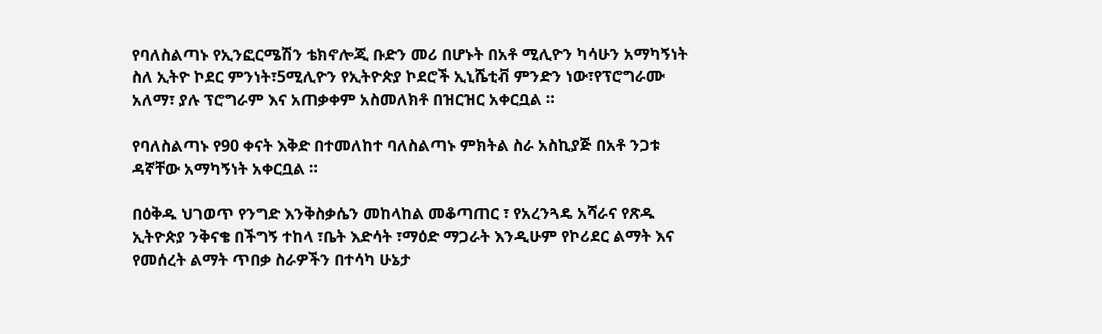የባለስልጣኑ የኢንፎርሜሽን ቴክኖሎጂ ቡድን መሪ በሆኑት በአቶ ሚሊዮን ካሳሁን አማካኝነት ስለ ኢትዮ ኮደር ምንነት፣5ሚሊዮን የኢትዮጵያ ኮደሮች ኢኒሼቲቭ ምንድን ነው፣የፕሮግራሙ አለማ፣ ያሉ ፕሮግራም እና አጠቃቀም አስመለክቶ በዝርዝር አቀርቧል ።

የባለስልጣኑ የ90 ቀናት እቅድ በተመለከተ ባለስልጣኑ ምክትል ስራ አስኪያጅ በአቶ ንጋቱ ዳኛቸው አማካኝነት አቀርቧል ።

በዕቅዱ ህገወጥ የንግድ እንቅስቃሴን መከላከል መቆጣጠር ፣ የአረንጓዴ አሻራና የጽዱ ኢትዮጵያ ንቅናቄ በችግኝ ተከላ ፣ቤት እድሳት ፣ማዕድ ማጋራት እንዲሁም የኮሪደር ልማት እና የመሰረት ልማት ጥበቃ ስራዎችን በተሳካ ሁኔታ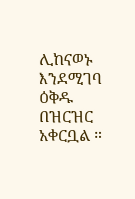ሊከናወኑ እንደሚገባ ዕቅዱ በዝርዝር አቀርቧል ።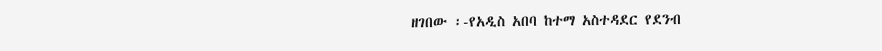ዘገበው ፡-የአዲስ አበባ ከተማ አስተዳደር የደንብ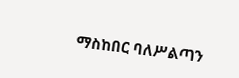ማስከበር ባለሥልጣን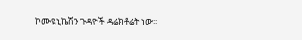ኮሙዩኒኬሽን ጉዳዮች ዳሬክቶሬት ነው፡፡